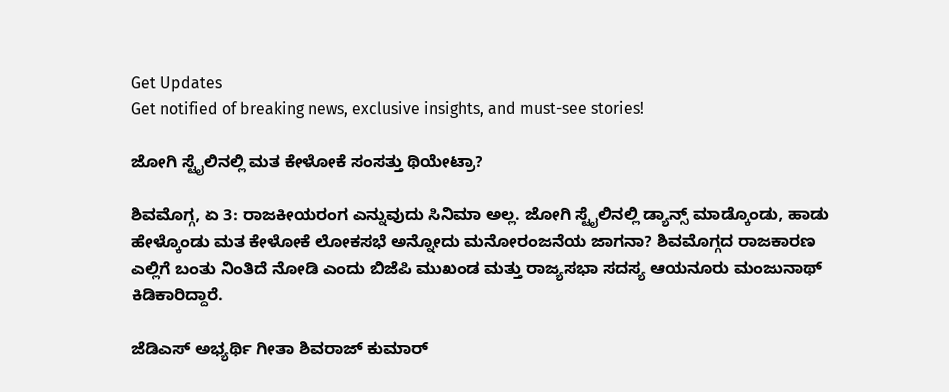Get Updates
Get notified of breaking news, exclusive insights, and must-see stories!

ಜೋಗಿ ಸ್ಟೈಲಿನಲ್ಲಿ ಮತ ಕೇಳೋಕೆ ಸಂಸತ್ತು ಥಿಯೇಟ್ರಾ?

ಶಿವಮೊಗ್ಗ, ಏ 3: ರಾಜಕೀಯರಂಗ ಎನ್ನುವುದು ಸಿನಿಮಾ ಅಲ್ಲ. ಜೋಗಿ ಸ್ಟೈಲಿನಲ್ಲಿ ಡ್ಯಾನ್ಸ್ ಮಾಡ್ಕೊಂಡು, ಹಾಡು ಹೇಳ್ಕೊಂಡು ಮತ ಕೇಳೋಕೆ ಲೋಕಸಭೆ ಅನ್ನೋದು ಮನೋರಂಜನೆಯ ಜಾಗನಾ? ಶಿವಮೊಗ್ಗದ ರಾಜಕಾರಣ ಎಲ್ಲಿಗೆ ಬಂತು ನಿಂತಿದೆ ನೋಡಿ ಎಂದು ಬಿಜೆಪಿ ಮುಖಂಡ ಮತ್ತು ರಾಜ್ಯಸಭಾ ಸದಸ್ಯ ಆಯನೂರು ಮಂಜುನಾಥ್ ಕಿಡಿಕಾರಿದ್ದಾರೆ.

ಜೆಡಿಎಸ್ ಅಭ್ಯರ್ಥಿ ಗೀತಾ ಶಿವರಾಜ್ ಕುಮಾರ್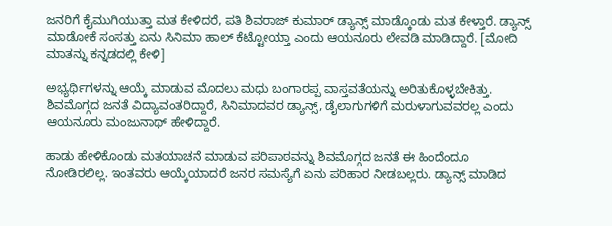ಜನರಿಗೆ ಕೈಮುಗಿಯುತ್ತಾ ಮತ ಕೇಳಿದರೆ, ಪತಿ ಶಿವರಾಜ್ ಕುಮಾರ್ ಡ್ಯಾನ್ಸ್ ಮಾಡ್ಕೊಂಡು ಮತ ಕೇಳ್ತಾರೆ. ಡ್ಯಾನ್ಸ್ ಮಾಡೋಕೆ ಸಂಸತ್ತು ಏನು ಸಿನಿಮಾ ಹಾಲ್ ಕೆಟ್ಟೋಯ್ತಾ ಎಂದು ಆಯನೂರು ಲೇವಡಿ ಮಾಡಿದ್ದಾರೆ. [ಮೋದಿ ಮಾತನ್ನು ಕನ್ನಡದಲ್ಲಿ ಕೇಳಿ]

ಅಭ್ಯರ್ಥಿಗಳನ್ನು ಆಯ್ಕೆ ಮಾಡುವ ಮೊದಲು ಮಧು ಬಂಗಾರಪ್ಪ ವಾಸ್ತವತೆಯನ್ನು ಅರಿತುಕೊಳ್ಳಬೇಕಿತ್ತು. ಶಿವಮೊಗ್ಗದ ಜನತೆ ವಿದ್ಯಾವಂತರಿದ್ದಾರೆ, ಸಿನಿಮಾದವರ ಡ್ಯಾನ್ಸ್, ಡೈಲಾಗುಗಳಿಗೆ ಮರುಳಾಗುವವರಲ್ಲ ಎಂದು ಆಯನೂರು ಮಂಜುನಾಥ್ ಹೇಳಿದ್ದಾರೆ.

ಹಾಡು ಹೇಳಿಕೊಂಡು ಮತಯಾಚನೆ ಮಾಡುವ ಪರಿಪಾಠವನ್ನು ಶಿವಮೊಗ್ಗದ ಜನತೆ ಈ ಹಿಂದೆಂದೂ ನೋಡಿರಲಿಲ್ಲ. ಇಂತವರು ಆಯ್ಕೆಯಾದರೆ ಜನರ ಸಮಸ್ಯೆಗೆ ಏನು ಪರಿಹಾರ ನೀಡಬಲ್ಲರು. ಡ್ಯಾನ್ಸ್ ಮಾಡಿದ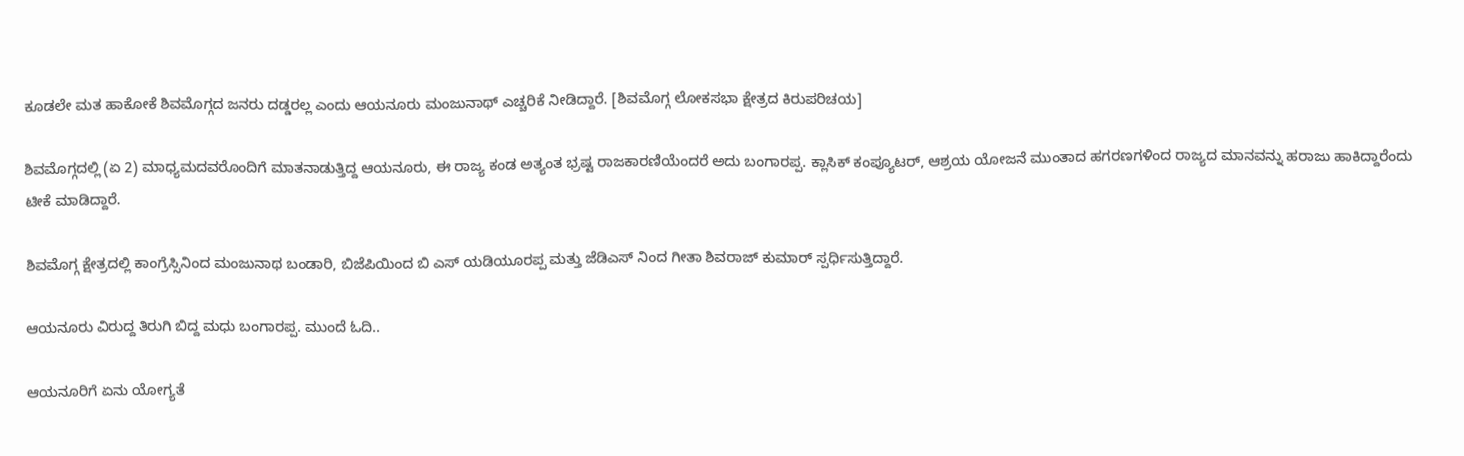ಕೂಡಲೇ ಮತ ಹಾಕೋಕೆ ಶಿವಮೊಗ್ಗದ ಜನರು ದಡ್ಡರಲ್ಲ ಎಂದು ಆಯನೂರು ಮಂಜುನಾಥ್ ಎಚ್ಚರಿಕೆ ನೀಡಿದ್ದಾರೆ. [ಶಿವಮೊಗ್ಗ ಲೋಕಸಭಾ ಕ್ಷೇತ್ರದ ಕಿರುಪರಿಚಯ]

ಶಿವಮೊಗ್ಗದಲ್ಲಿ (ಏ 2) ಮಾಧ್ಯಮದವರೊಂದಿಗೆ ಮಾತನಾಡುತ್ತಿದ್ದ ಆಯನೂರು, ಈ ರಾಜ್ಯ ಕಂಡ ಅತ್ಯಂತ ಭ್ರಷ್ಟ ರಾಜಕಾರಣಿಯೆಂದರೆ ಅದು ಬಂಗಾರಪ್ಪ. ಕ್ಲಾಸಿಕ್ ಕಂಪ್ಯೂಟರ್, ಆಶ್ರಯ ಯೋಜನೆ ಮುಂತಾದ ಹಗರಣಗಳಿಂದ ರಾಜ್ಯದ ಮಾನವನ್ನು ಹರಾಜು ಹಾಕಿದ್ದಾರೆಂದು ಟೀಕೆ ಮಾಡಿದ್ದಾರೆ.

ಶಿವಮೊಗ್ಗ ಕ್ಷೇತ್ರದಲ್ಲಿ ಕಾಂಗ್ರೆಸ್ಸಿನಿಂದ ಮಂಜುನಾಥ ಬಂಡಾರಿ, ಬಿಜೆಪಿಯಿಂದ ಬಿ ಎಸ್ ಯಡಿಯೂರಪ್ಪ ಮತ್ತು ಜೆಡಿಎಸ್ ನಿಂದ ಗೀತಾ ಶಿವರಾಜ್ ಕುಮಾರ್ ಸ್ಪರ್ಧಿಸುತ್ತಿದ್ದಾರೆ.

ಆಯನೂರು ವಿರುದ್ದ ತಿರುಗಿ ಬಿದ್ದ ಮಧು ಬಂಗಾರಪ್ಪ. ಮುಂದೆ ಓದಿ..

ಆಯನೂರಿಗೆ ಏನು ಯೋಗ್ಯತೆ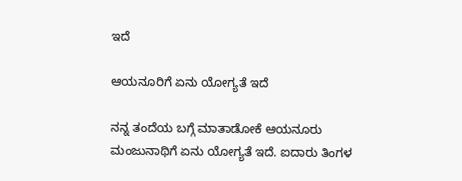ಇದೆ

ಆಯನೂರಿಗೆ ಏನು ಯೋಗ್ಯತೆ ಇದೆ

ನನ್ನ ತಂದೆಯ ಬಗ್ಗೆ ಮಾತಾಡೋಕೆ ಆಯನೂರು ಮಂಜುನಾಥಿಗೆ ಏನು ಯೋಗ್ಯತೆ ಇದೆ. ಐದಾರು ತಿಂಗಳ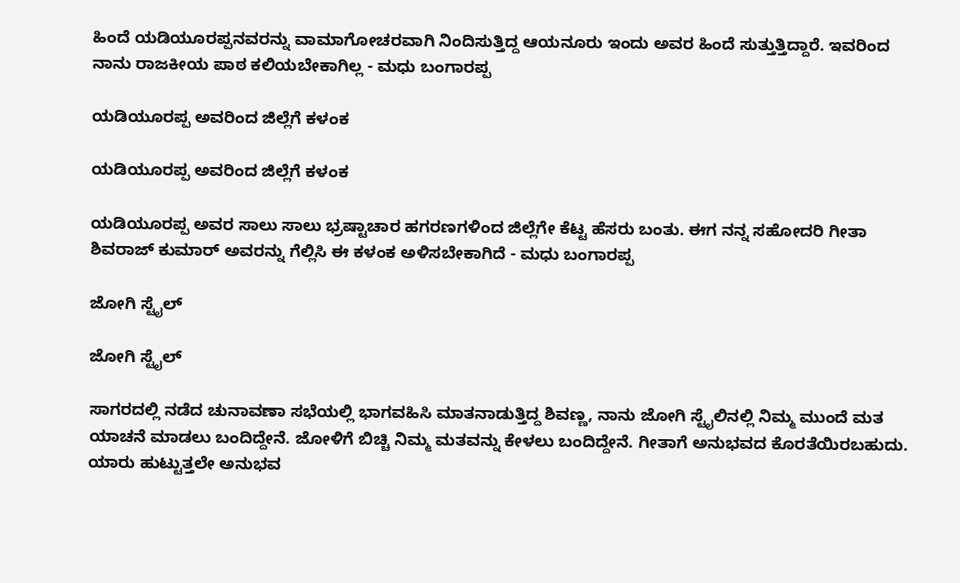ಹಿಂದೆ ಯಡಿಯೂರಪ್ಪನವರನ್ನು ವಾಮಾಗೋಚರವಾಗಿ ನಿಂದಿಸುತ್ತಿದ್ದ ಆಯನೂರು ಇಂದು ಅವರ ಹಿಂದೆ ಸುತ್ತುತ್ತಿದ್ದಾರೆ. ಇವರಿಂದ ನಾನು ರಾಜಕೀಯ ಪಾಠ ಕಲಿಯಬೇಕಾಗಿಲ್ಲ - ಮಧು ಬಂಗಾರಪ್ಪ

ಯಡಿಯೂರಪ್ಪ ಅವರಿಂದ ಜಿಲ್ಲೆಗೆ ಕಳಂಕ

ಯಡಿಯೂರಪ್ಪ ಅವರಿಂದ ಜಿಲ್ಲೆಗೆ ಕಳಂಕ

ಯಡಿಯೂರಪ್ಪ ಅವರ ಸಾಲು ಸಾಲು ಭ್ರಷ್ಟಾಚಾರ ಹಗರಣಗಳಿಂದ ಜಿಲ್ಲೆಗೇ ಕೆಟ್ಟ ಹೆಸರು ಬಂತು. ಈಗ ನನ್ನ ಸಹೋದರಿ ಗೀತಾ ಶಿವರಾಜ್ ಕುಮಾರ್ ಅವರನ್ನು ಗೆಲ್ಲಿಸಿ ಈ ಕಳಂಕ ಅಳಿಸಬೇಕಾಗಿದೆ - ಮಧು ಬಂಗಾರಪ್ಪ

ಜೋಗಿ ಸ್ಟೈಲ್

ಜೋಗಿ ಸ್ಟೈಲ್

ಸಾಗರದಲ್ಲಿ ನಡೆದ ಚುನಾವಣಾ ಸಭೆಯಲ್ಲಿ ಭಾಗವಹಿಸಿ ಮಾತನಾಡುತ್ತಿದ್ದ ಶಿವಣ್ಣ, ನಾನು ಜೋಗಿ ಸ್ಟೈಲಿನಲ್ಲಿ ನಿಮ್ಮ ಮುಂದೆ ಮತ ಯಾಚನೆ ಮಾಡಲು ಬಂದಿದ್ದೇನೆ. ಜೋಳಿಗೆ ಬಿಚ್ಚಿ ನಿಮ್ಮ ಮತವನ್ನು ಕೇಳಲು ಬಂದಿದ್ದೇನೆ. ಗೀತಾಗೆ ಅನುಭವದ ಕೊರತೆಯಿರಬಹುದು. ಯಾರು ಹುಟ್ಟುತ್ತಲೇ ಅನುಭವ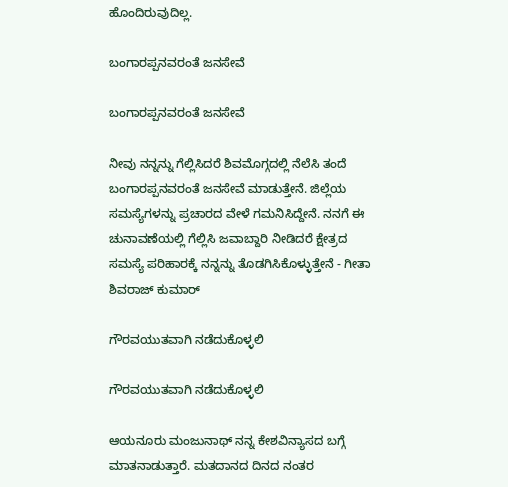ಹೊಂದಿರುವುದಿಲ್ಲ.

ಬಂಗಾರಪ್ಪನವರಂತೆ ಜನಸೇವೆ

ಬಂಗಾರಪ್ಪನವರಂತೆ ಜನಸೇವೆ

ನೀವು ನನ್ನನ್ನು ಗೆಲ್ಲಿಸಿದರೆ ಶಿವಮೊಗ್ಗದಲ್ಲಿ ನೆಲೆಸಿ ತಂದೆ ಬಂಗಾರಪ್ಪನವರಂತೆ ಜನಸೇವೆ ಮಾಡುತ್ತೇನೆ. ಜಿಲ್ಲೆಯ ಸಮಸ್ಯೆಗಳನ್ನು ಪ್ರಚಾರದ ವೇಳೆ ಗಮನಿಸಿದ್ದೇನೆ. ನನಗೆ ಈ ಚುನಾವಣೆಯಲ್ಲಿ ಗೆಲ್ಲಿಸಿ ಜವಾಬ್ದಾರಿ ನೀಡಿದರೆ ಕ್ಷೇತ್ರದ ಸಮಸ್ಯೆ ಪರಿಹಾರಕ್ಕೆ ನನ್ನನ್ನು ತೊಡಗಿಸಿಕೊಳ್ಳುತ್ತೇನೆ - ಗೀತಾ ಶಿವರಾಜ್ ಕುಮಾರ್

ಗೌರವಯುತವಾಗಿ ನಡೆದುಕೊಳ್ಳಲಿ

ಗೌರವಯುತವಾಗಿ ನಡೆದುಕೊಳ್ಳಲಿ

ಆಯನೂರು ಮಂಜುನಾಥ್ ನನ್ನ ಕೇಶವಿನ್ಯಾಸದ ಬಗ್ಗೆ ಮಾತನಾಡುತ್ತಾರೆ. ಮತದಾನದ ದಿನದ ನಂತರ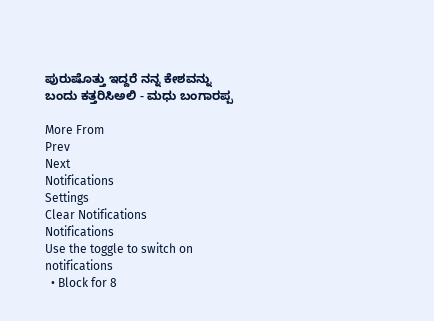ಪುರುಷೊತ್ತು ಇದ್ದರೆ ನನ್ನ ಕೇಶವನ್ನು ಬಂದು ಕತ್ತರಿಸಿಅಲಿ - ಮಧು ಬಂಗಾರಪ್ಪ

More From
Prev
Next
Notifications
Settings
Clear Notifications
Notifications
Use the toggle to switch on notifications
  • Block for 8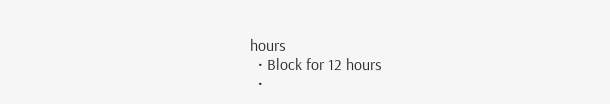hours
  • Block for 12 hours
  •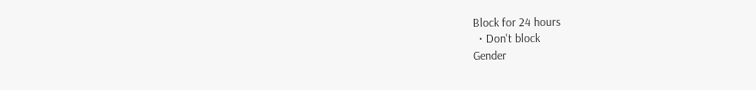Block for 24 hours
  • Don't block
Gender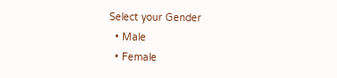Select your Gender
  • Male
  • Female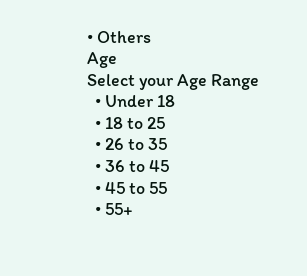• Others
Age
Select your Age Range
  • Under 18
  • 18 to 25
  • 26 to 35
  • 36 to 45
  • 45 to 55
  • 55+